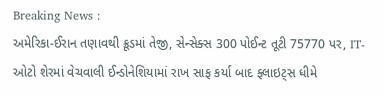Breaking News :
અમેરિકા-ઈરાન તણાવથી ક્રૂડમાં તેજી, સેન્સેક્સ 300 પોઈન્ટ તૂટી 75770 પર, IT-ઓટો શેરમાં વેચવાલી ઈન્ડોનેશિયામાં રાખ સાફ કર્યા બાદ ફ્લાઇટ્સ ધીમે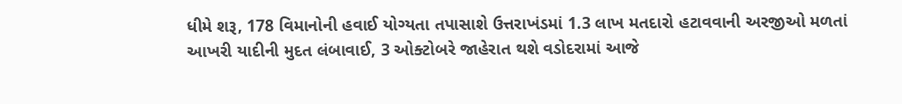ધીમે શરૂ, 178 વિમાનોની હવાઈ યોગ્યતા તપાસાશે ઉત્તરાખંડમાં 1.3 લાખ મતદારો હટાવવાની અરજીઓ મળતાં આખરી યાદીની મુદત લંબાવાઈ, 3 ઓક્ટોબરે જાહેરાત થશે વડોદરામાં આજે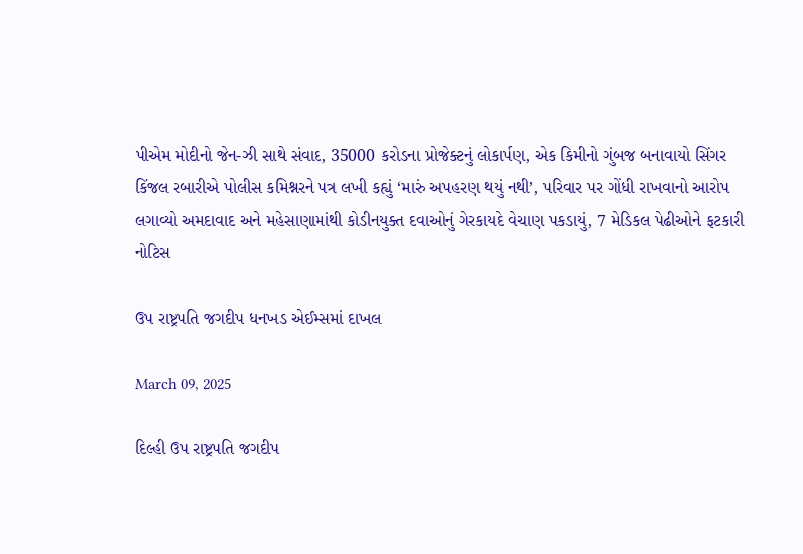પીએમ મોદીનો જેન-ઝી સાથે સંવાદ, 35000 કરોડના પ્રોજેક્ટનું લોકાર્પણ, એક કિમીનો ગુંબજ બનાવાયો સિંગર કિંજલ રબારીએ પોલીસ કમિશ્નરને પત્ર લખી કહ્યું ‘મારું અપહરણ થયું નથી’, પરિવાર પર ગોંધી રાખવાનો આરોપ લગાવ્યો અમદાવાદ અને મહેસાણામાંથી કોડીનયુક્ત દવાઓનું ગેરકાયદે વેચાણ પકડાયું, 7 મેડિકલ પેઢીઓને ફટકારી નોટિસ

ઉપ રાષ્ટ્રપતિ જગદીપ ધનખડ એઈમ્સમાં દાખલ

March 09, 2025

દિલ્હી ઉપ રાષ્ટ્રપતિ જગદીપ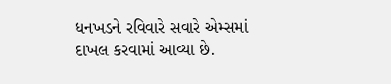ધનખડને રવિવારે સવારે એમ્સમાં દાખલ કરવામાં આવ્યા છે.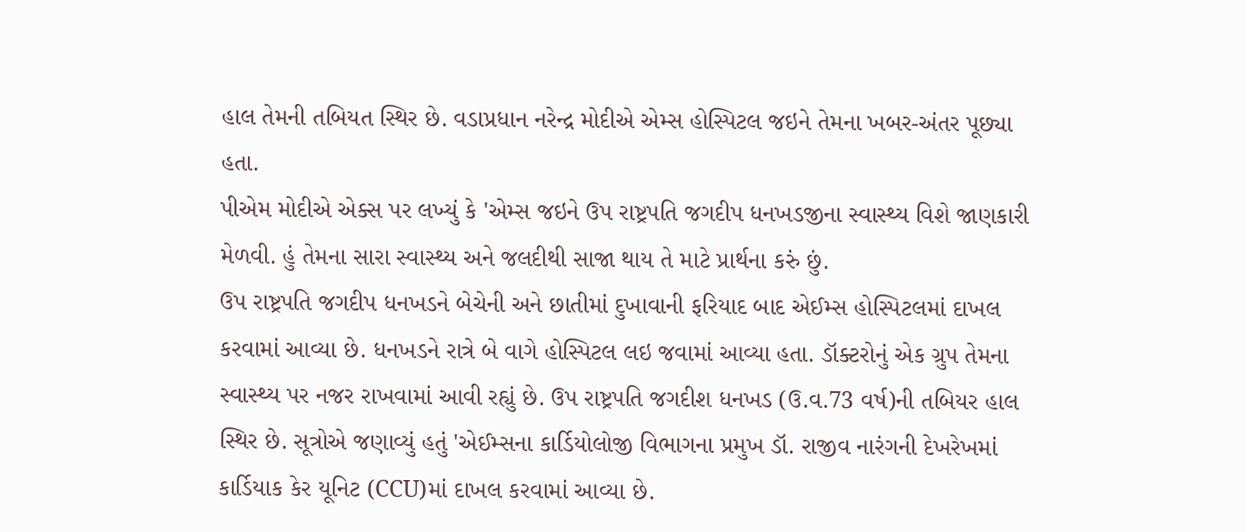હાલ તેમની તબિયત સ્થિર છે. વડાપ્રધાન નરેન્દ્ર મોદીએ એમ્સ હોસ્પિટલ જઇને તેમના ખબર-અંતર પૂછ્યા હતા.
પીએમ મોદીએ એક્સ પર લખ્યું કે 'એમ્સ જઇને ઉપ રાષ્ટ્રપતિ જગદીપ ધનખડજીના સ્વાસ્થ્ય વિશે જાણકારી મેળવી. હું તેમના સારા સ્વાસ્થ્ય અને જલદીથી સાજા થાય તે માટે પ્રાર્થના કરું છું.
ઉપ રાષ્ટ્રપતિ જગદીપ ધનખડને બેચેની અને છાતીમાં દુખાવાની ફરિયાદ બાદ એઈમ્સ હોસ્પિટલમાં દાખલ કરવામાં આવ્યા છે. ધનખડને રાત્રે બે વાગે હોસ્પિટલ લઇ જવામાં આવ્યા હતા. ડૉક્ટરોનું એક ગ્રુપ તેમના સ્વાસ્થ્ય પર નજર રાખવામાં આવી રહ્યું છે. ઉપ રાષ્ટ્રપતિ જગદીશ ધનખડ (ઉ.વ.73 વર્ષ)ની તબિયર હાલ સ્થિર છે. સૂત્રોએ જણાવ્યું હતું 'એઈમ્સના કાર્ડિયોલોજી વિભાગના પ્રમુખ ડૉ. રાજીવ નારંગની દેખરેખમાં કાર્ડિયાક કેર યૂનિટ (CCU)માં દાખલ કરવામાં આવ્યા છે.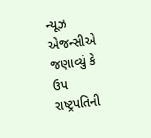ન્યૂઝ એજન્સીએ જણાવ્યું કે ઉપ રાષ્ટ્રપતિની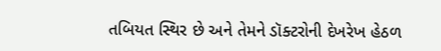તબિયત સ્થિર છે અને તેમને ડૉક્ટરોની દેખરેખ હેઠળ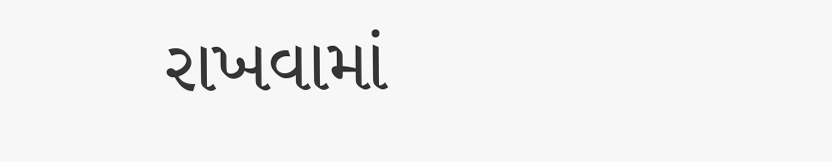રાખવામાં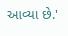આવ્યા છે.'